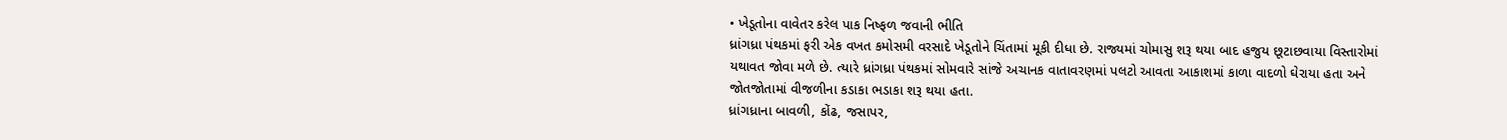• ખેડૂતોના વાવેતર કરેલ પાક નિષ્ફળ જવાની ભીતિ
ધ્રાંગધ્રા પંથકમાં ફરી એક વખત કમોસમી વરસાદે ખેડૂતોને ચિંતામાં મૂકી દીધા છે. રાજ્યમાં ચોમાસુ શરૂ થયા બાદ હજુય છૂટાછવાયા વિસ્તારોમાં યથાવત જોવા મળે છે. ત્યારે ધ્રાંગધ્રા પંથકમાં સોમવારે સાંજે અચાનક વાતાવરણમાં પલટો આવતા આકાશમાં કાળા વાદળો ઘેરાયા હતા અને જોતજોતામાં વીજળીના કડાકા ભડાકા શરૂ થયા હતા.
ધ્રાંગધ્રાના બાવળી, કોંઢ, જસાપર,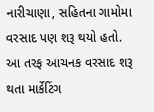નારીચાણા, સહિતના ગામોમા વરસાદ પણ શરૂ થયો હતો. આ તરફ આચનક વરસાદ શરૂ થતા માર્કેટિંગ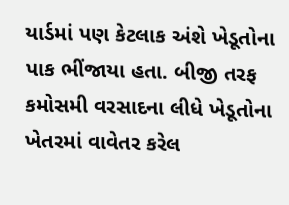યાર્ડમાં પણ કેટલાક અંશે ખેડૂતોના પાક ભીંજાયા હતા. બીજી તરફ કમોસમી વરસાદના લીધે ખેડૂતોના ખેતરમાં વાવેતર કરેલ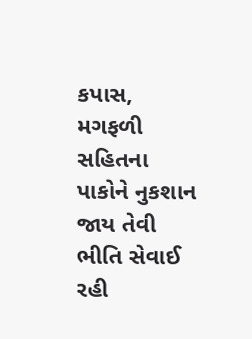કપાસ, મગફળી સહિતના પાકોને નુકશાન જાય તેવી ભીતિ સેવાઈ રહી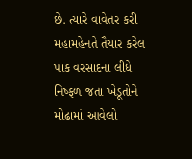છે. ત્યારે વાવેતર કરી મહામહેનતે તૈયાર કરેલ પાક વરસાદના લીધે નિષ્ફળ જતા ખેડૂતોને મોઢામાં આવેલો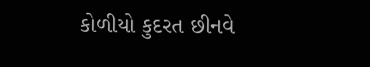કોળીયો કુદરત છીનવે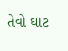તેવો ઘાટ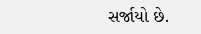સર્જાયો છે.